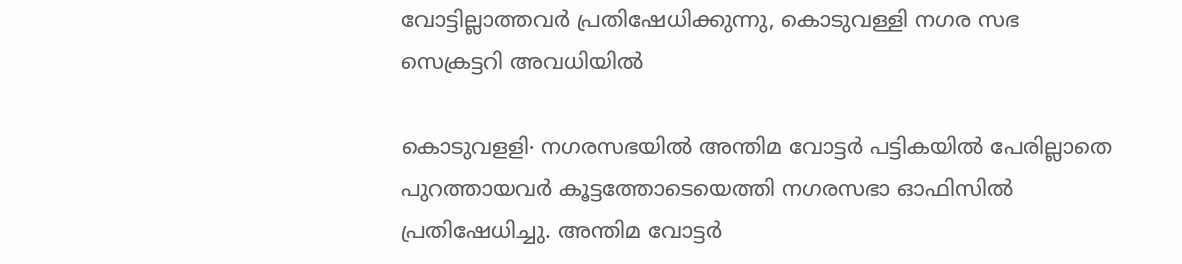വോട്ടില്ലാത്തവർ പ്രതിഷേധിക്കുന്നു, കൊടുവള്ളി നഗര സഭ സെക്രട്ടറി അവധിയിൽ

കൊടുവളളി∙ നഗരസഭയിൽ അന്തിമ വോട്ടർ പട്ടികയിൽ പേരില്ലാതെ പുറത്തായവർ കൂട്ടത്തോടെയെത്തി നഗരസഭാ ഓഫിസിൽ പ്രതിഷേധിച്ചു. അന്തിമ വോട്ടർ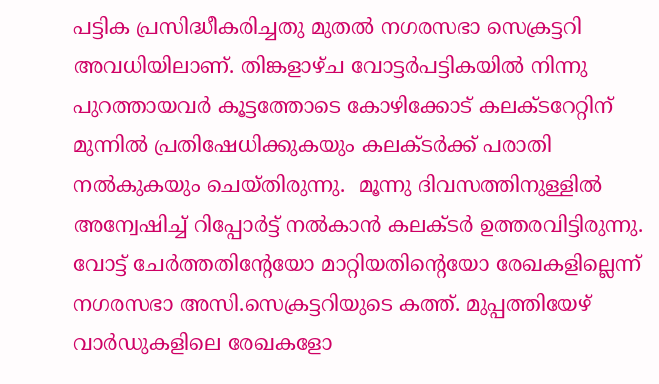പട്ടിക പ്രസിദ്ധീകരിച്ചതു മുതൽ നഗരസഭാ സെക്രട്ടറി അവധിയിലാണ്. തിങ്കളാഴ്ച വോട്ടർപട്ടികയിൽ നിന്നു പുറത്തായവർ കൂട്ടത്തോടെ കോഴിക്കോട് കലക്ടറേറ്റിന് മുന്നിൽ പ്രതിഷേധിക്കുകയും കലക്ടർക്ക് പരാതി നൽകുകയും ചെയ്തിരുന്നു.  മൂന്നു ദിവസത്തിനുള്ളിൽ അന്വേഷിച്ച് റിപ്പോർട്ട് നൽകാൻ കലക്ടർ ഉത്തരവിട്ടിരുന്നു.
വോട്ട് ചേർത്തതിന്റേയോ മാറ്റിയതിന്റെയോ രേഖകളില്ലെന്ന് നഗരസഭാ അസി.സെക്രട്ടറിയുടെ കത്ത്. മുപ്പത്തിയേഴ് വാർഡുകളിലെ രേഖകളോ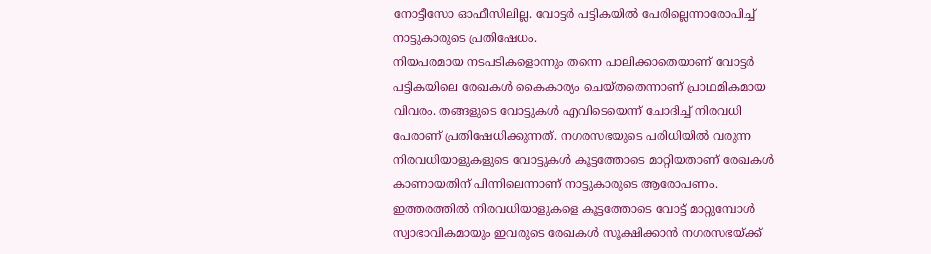നോട്ടീസോ ഓഫീസിലില്ല. വോട്ടർ പട്ടികയിൽ പേരില്ലെന്നാരോപിച്ച് നാട്ടുകാരുടെ പ്രതിഷേധം.
നിയപരമായ നടപടികളൊന്നും തന്നെ പാലിക്കാതെയാണ് വോട്ടർ പട്ടികയിലെ രേഖകൾ കൈകാര്യം ചെയ്തതെന്നാണ് പ്രാഥമികമായ വിവരം. തങ്ങളുടെ വോട്ടുകൾ എവിടെയെന്ന് ചോദിച്ച് നിരവധി പേരാണ് പ്രതിഷേധിക്കുന്നത്. നഗരസഭയുടെ പരിധിയിൽ വരുന്ന നിരവധിയാളുകളുടെ വോട്ടുകൾ കൂട്ടത്തോടെ മാറ്റിയതാണ് രേഖകൾ കാണായതിന് പിന്നിലെന്നാണ് നാട്ടുകാരുടെ ആരോപണം. ഇത്തരത്തിൽ നിരവധിയാളുകളെ കൂട്ടത്തോടെ വോട്ട് മാറ്റുമ്പോൾ സ്വാഭാവികമായും ഇവരുടെ രേഖകൾ സൂക്ഷിക്കാൻ നഗരസഭയ്ക്ക്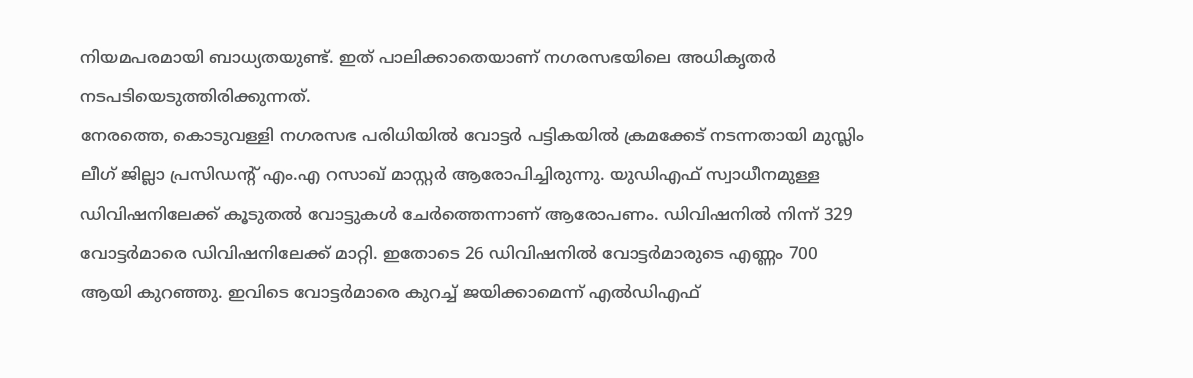നിയമപരമായി ബാധ്യതയുണ്ട്. ഇത് പാലിക്കാതെയാണ് നഗരസഭയിലെ അധികൃതർ നടപടിയെടുത്തിരിക്കുന്നത്.
നേരത്തെ, കൊടുവള്ളി നഗരസഭ പരിധിയിൽ വോട്ടർ പട്ടികയിൽ ക്രമക്കേട് നടന്നതായി മുസ്ലിം ലീഗ് ജില്ലാ പ്രസിഡന്റ് എം.എ റസാഖ് മാസ്റ്റർ ആരോപിച്ചിരുന്നു. യുഡിഎഫ് സ്വാധീനമുള്ള ഡിവിഷനിലേക്ക് കൂടുതൽ വോട്ടുകൾ ചേർത്തെന്നാണ് ആരോപണം. ഡിവിഷനിൽ നിന്ന് 329 വോട്ടർമാരെ ഡിവിഷനിലേക്ക് മാറ്റി. ഇതോടെ 26 ഡിവിഷനിൽ വോട്ടർമാരുടെ എണ്ണം 700 ആയി കുറഞ്ഞു. ഇവിടെ വോട്ടർമാരെ കുറച്ച് ജയിക്കാമെന്ന് എൽഡിഎഫ്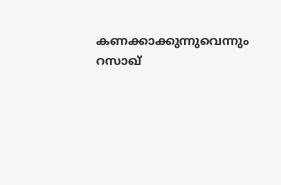കണക്കാക്കുന്നുവെന്നും റസാഖ്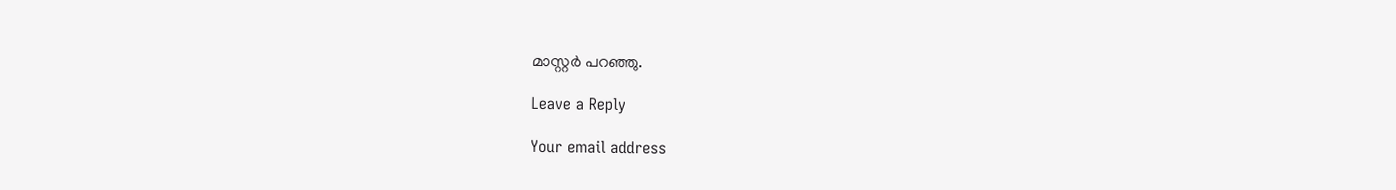മാസ്റ്റർ പറഞ്ഞു.

Leave a Reply

Your email address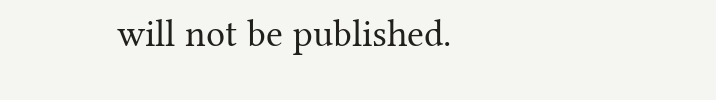will not be published.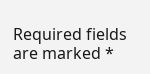Required fields are marked *